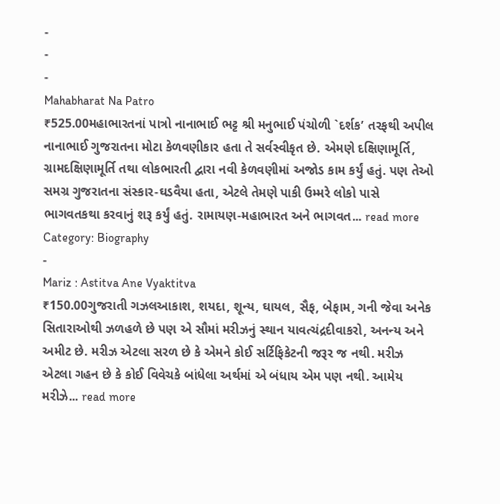-
-
-
Mahabharat Na Patro
₹525.00મહાભારતનાં પાત્રો નાનાભાઈ ભટ્ટ શ્રી મનુભાઈ પંચોળી `દર્શક’ તરફથી અપીલ નાનાભાઈ ગુજરાતના મોટા કેળવણીકાર હતા તે સર્વસ્વીકૃત છે. એમણે દક્ષિણામૂર્તિ, ગ્રામદક્ષિણામૂર્તિ તથા લોકભારતી દ્વારા નવી કેળવણીમાં અજોડ કામ કર્યું હતું. પણ તેઓ સમગ્ર ગુજરાતના સંસ્કાર-ઘડવૈયા હતા, એટલે તેમણે પાકી ઉમ્મરે લોકો પાસે ભાગવતકથા કરવાનું શરૂ કર્યું હતું. રામાયણ-મહાભારત અને ભાગવત... read more
Category: Biography
-
Mariz : Astitva Ane Vyaktitva
₹150.00ગુજરાતી ગઝલઆકાશ, શયદા, શૂન્ય, ઘાયલ, સૈફ, બેફામ, ગની જેવા અનેક સિતારાઓથી ઝળહળે છે પણ એ સૌમાં મરીઝનું સ્થાન યાવત્ચંદ્રદીવાકરો, અનન્ય અને અમીટ છે. મરીઝ એટલા સરળ છે કે એમને કોઈ સર્ટિફિકેટની જરૂર જ નથી. મરીઝ એટલા ગહન છે કે કોઈ વિવેચકે બાંધેલા અર્થમાં એ બંધાય એમ પણ નથી. આમેય મરીઝે... read more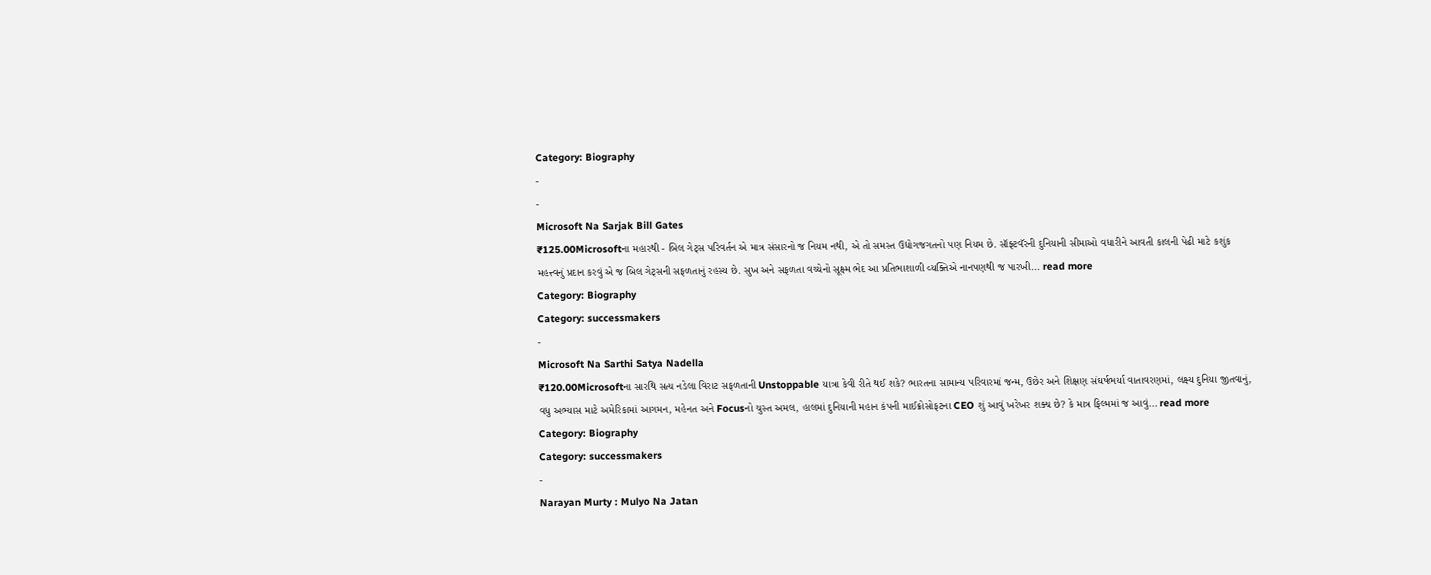Category: Biography
-
-
Microsoft Na Sarjak Bill Gates
₹125.00Microsoftના મહારથી - બિલ ગેટ્સ પરિવર્તન એ માત્ર સંસારનો જ નિયમ નથી, એ તો સમસ્ત ઉદ્યોગજગતનો પણ નિયમ છે. સૉફ્ટવૅરની દુનિયાની સીમાઓ વધારીને આવતી કાલની પેઢી માટે કશુંક મહત્ત્વનું પ્રદાન કરવું એ જ બિલ ગેટ્સની સફળતાનું રહસ્ય છે. સુખ અને સફળતા વચ્ચેનો સૂક્ષ્મ ભેદ આ પ્રતિભાશાળી વ્યક્તિએ નાનપણથી જ પારખી... read more
Category: Biography
Category: successmakers
-
Microsoft Na Sarthi Satya Nadella
₹120.00Microsoftના સારથિ સત્ય નડેલા વિરાટ સફળતાની Unstoppable યાત્રા કેવી રીતે થઈ શકે? ભારતના સામાન્ય પરિવારમાં જન્મ, ઉછેર અને શિક્ષણ સંઘર્ષભર્યા વાતાવરણમાં, લક્ષ્ય દુનિયા જીતવાનું, વધુ અભ્યાસ માટે અમેરિકામાં આગમન, મહેનત અને Focusનો ચુસ્ત અમલ, હાલમાં દુનિયાની મહાન કંપની માઈક્રોસોફટના CEO શું આવું ખરેખર શક્ય છે? કે માત્ર ફિલ્મમાં જ આવું... read more
Category: Biography
Category: successmakers
-
Narayan Murty : Mulyo Na Jatan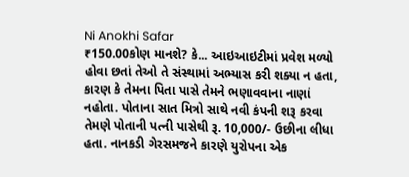Ni Anokhi Safar
₹150.00કોણ માનશે? કે... આઇઆઇટીમાં પ્રવેશ મળ્યો હોવા છતાં તેઓ તે સંસ્થામાં અભ્યાસ કરી શક્યા ન હતા, કારણ કે તેમના પિતા પાસે તેમને ભણાવવાના નાણાં નહોતા. પોતાના સાત મિત્રો સાથે નવી કંપની શરૂ કરવા તેમણે પોતાની પત્ની પાસેથી રૂ. 10,000/- ઉછીના લીધા હતા. નાનકડી ગેરસમજને કારણે યુરોપના એક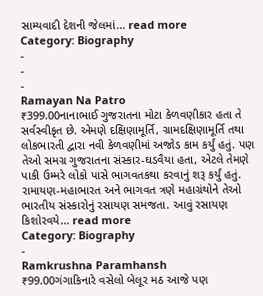સામ્યવાદી દેશની જેલમાં... read more
Category: Biography
-
-
-
Ramayan Na Patro
₹399.00નાનાભાઈ ગુજરાતના મોટા કેળવણીકાર હતા તે સર્વસ્વીકૃત છે. એમણે દક્ષિણામૂર્તિ, ગ્રામદક્ષિણામૂર્તિ તથા લોકભારતી દ્વારા નવી કેળવણીમાં અજોડ કામ કર્યું હતું. પણ તેઓ સમગ્ર ગુજરાતના સંસ્કાર-ઘડવૈયા હતા, એટલે તેમણે પાકી ઉમ્મરે લોકો પાસે ભાગવતકથા કરવાનું શરૂ કર્યું હતું. રામાયણ-મહાભારત અને ભાગવત ત્રણે મહાગ્રંથોને તેઓ ભારતીય સંસ્કારોનું રસાયણ સમજતા. આવું રસાયણ કિશોરવયે... read more
Category: Biography
-
Ramkrushna Paramhansh
₹99.00ગંગાકિનારે વસેલો બેલૂર મઠ આજે પણ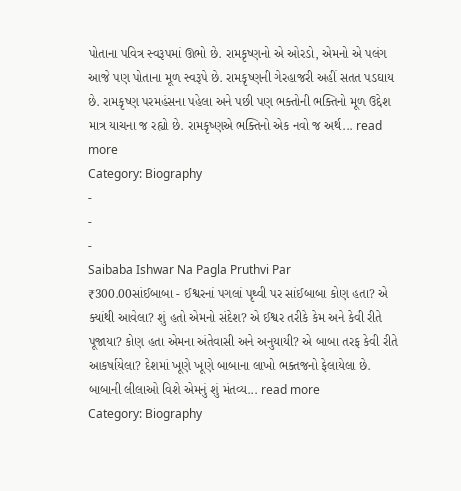પોતાના પવિત્ર સ્વરૂપમાં ઊભો છે. રામકૃષ્ણનો એ ઓરડો, એમનો એ પલંગ આજે પણ પોતાના મૂળ સ્વરૂપે છે. રામકૃષ્ણની ગેરહાજરી અહીં સતત પડઘાય છે. રામકૃષ્ણ પરમહંસના પહેલા અને પછી પણ ભક્તોની ભક્તિનો મૂળ ઉદ્દેશ માત્ર યાચના જ રહ્યો છે. રામકૃષ્ણએ ભક્તિનો એક નવો જ અર્થ... read more
Category: Biography
-
-
-
Saibaba Ishwar Na Pagla Pruthvi Par
₹300.00સાંઈબાબા - ઈશ્વરનાં પગલાં પૃથ્વી પર સાંઈબાબા કોણ હતા? એ ક્યાંથી આવેલા? શું હતો એમનો સંદેશ? એ ઈશ્વર તરીકે કેમ અને કેવી રીતે પૂજાયા? કોણ હતા એમના અંતેવાસી અને અનુયાયી? એ બાબા તરફ કેવી રીતે આકર્ષાયેલા? દેશમાં ખૂણે ખૂણે બાબાના લાખો ભક્તજનો ફેલાયેલા છે. બાબાની લીલાઓ વિશે એમનું શું મંતવ્ય... read more
Category: Biography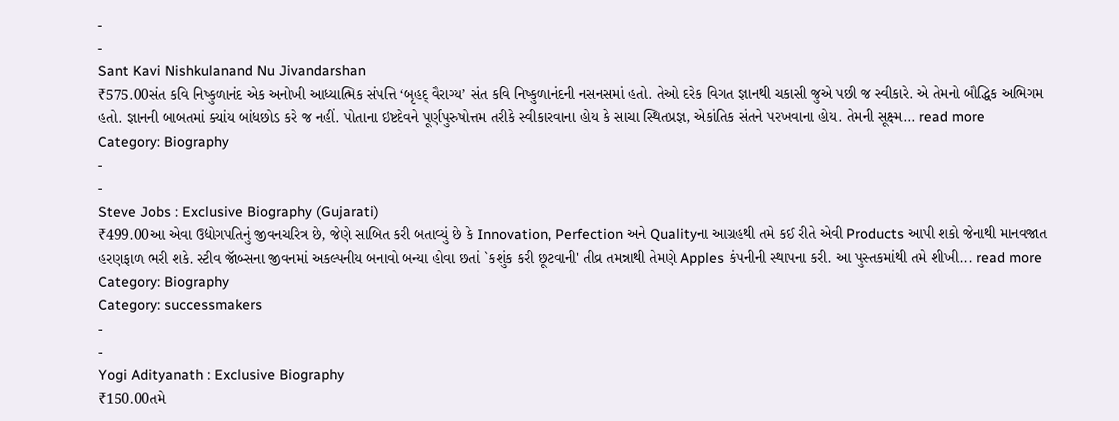-
-
Sant Kavi Nishkulanand Nu Jivandarshan
₹575.00સંત કવિ નિષ્કુળાનંદ એક અનોખી આધ્યાત્મિક સંપત્તિ ‘બૃહદ્ વૈરાગ્ય’ સંત કવિ નિષ્કુળાનંદની નસનસમાં હતો. તેઓ દરેક વિગત જ્ઞાનથી ચકાસી જુએ પછી જ સ્વીકારે. એ તેમનો બૌદ્ધિક અભિગમ હતો. જ્ઞાનની બાબતમાં ક્યાંય બાંધછોડ કરે જ નહીં. પોતાના ઇષ્ટદેવને પૂર્ણપુરુષોત્તમ તરીકે સ્વીકારવાના હોય કે સાચા સ્થિતપ્રજ્ઞ, એકાંતિક સંતને પરખવાના હોય. તેમની સૂક્ષ્મ... read more
Category: Biography
-
-
Steve Jobs : Exclusive Biography (Gujarati)
₹499.00આ એવા ઉદ્યોગપતિનું જીવનચરિત્ર છે, જેણે સાબિત કરી બતાવ્યું છે કે Innovation, Perfection અને Qualityના આગ્રહથી તમે કઈ રીતે એવી Products આપી શકો જેનાથી માનવજાત હરણફાળ ભરી શકે. સ્ટીવ જૉબ્સના જીવનમાં અકલ્પનીય બનાવો બન્યા હોવા છતાં `કશુંક કરી છૂટવાની' તીવ્ર તમન્નાથી તેમણે Apples કંપનીની સ્થાપના કરી. આ પુસ્તકમાંથી તમે શીખી... read more
Category: Biography
Category: successmakers
-
-
Yogi Adityanath : Exclusive Biography
₹150.00તમે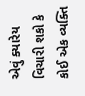એવું ક્યારેય વિચારી શકો કે કોઈ એક વ્યક્તિ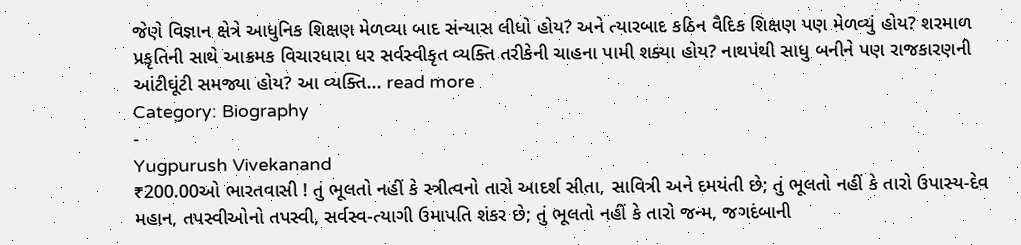જેણે વિજ્ઞાન ક્ષેત્રે આધુનિક શિક્ષણ મેળવ્યા બાદ સંન્યાસ લીધો હોય? અને ત્યારબાદ કઠિન વૈદિક શિક્ષણ પણ મેળવ્યું હોય? શરમાળ પ્રકૃતિની સાથે આક્રમક વિચારધારા ધર સર્વસ્વીકૃત વ્યક્તિ તરીકેની ચાહના પામી શક્યા હોય? નાથપંથી સાધુ બનીને પણ રાજકારણની આંટીઘૂંટી સમજ્યા હોય? આ વ્યક્તિ... read more
Category: Biography
-
Yugpurush Vivekanand
₹200.00ઓ ભારતવાસી ! તું ભૂલતો નહીં કે સ્ત્રીત્વનો તારો આદર્શ સીતા, સાવિત્રી અને દમયંતી છે; તું ભૂલતો નહીં કે તારો ઉપાસ્ય-દેવ મહાન, તપસ્વીઓનો તપસ્વી, સર્વસ્વ-ત્યાગી ઉમાપતિ શંકર છે; તું ભૂલતો નહીં કે તારો જન્મ, જગદંબાની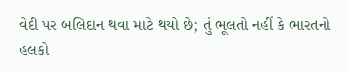વેદી પર બલિદાન થવા માટે થયો છે; તું ભૂલતો નહીં કે ભારતનો હલકો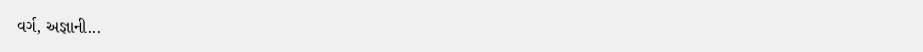વર્ગ, અજ્ઞાની...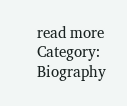read more
Category: Biography